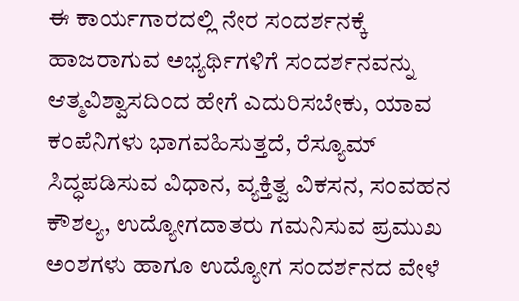ಈ ಕಾರ್ಯಗಾರದಲ್ಲಿ ನೇರ ಸಂದರ್ಶನಕ್ಕೆ ಹಾಜರಾಗುವ ಅಭ್ಯರ್ಥಿಗಳಿಗೆ ಸಂದರ್ಶನವನ್ನು ಆತ್ಮವಿಶ್ವಾಸದಿಂದ ಹೇಗೆ ಎದುರಿಸಬೇಕು, ಯಾವ ಕಂಪೆನಿಗಳು ಭಾಗವಹಿಸುತ್ತದೆ, ರೆಸ್ಯೂಮ್ ಸಿದ್ಧಪಡಿಸುವ ವಿಧಾನ, ವ್ಯಕ್ತಿತ್ವ ವಿಕಸನ, ಸಂವಹನ ಕೌಶಲ್ಯ, ಉದ್ಯೋಗದಾತರು ಗಮನಿಸುವ ಪ್ರಮುಖ ಅಂಶಗಳು ಹಾಗೂ ಉದ್ಯೋಗ ಸಂದರ್ಶನದ ವೇಳೆ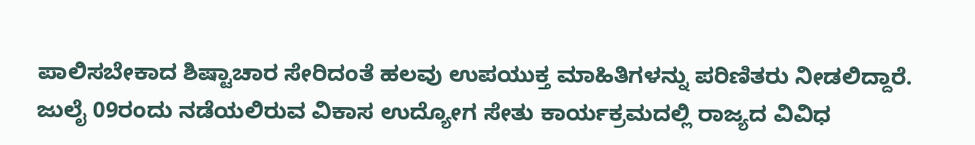ಪಾಲಿಸಬೇಕಾದ ಶಿಷ್ಟಾಚಾರ ಸೇರಿದಂತೆ ಹಲವು ಉಪಯುಕ್ತ ಮಾಹಿತಿಗಳನ್ನು ಪರಿಣಿತರು ನೀಡಲಿದ್ದಾರೆ.
ಜುಲೈ 09ರಂದು ನಡೆಯಲಿರುವ ವಿಕಾಸ ಉದ್ಯೋಗ ಸೇತು ಕಾರ್ಯಕ್ರಮದಲ್ಲಿ ರಾಜ್ಯದ ವಿವಿಧ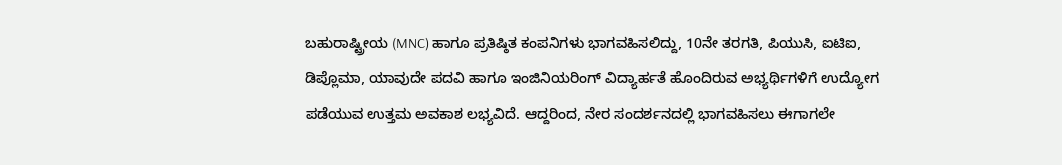ಬಹುರಾಷ್ಟ್ರೀಯ (MNC) ಹಾಗೂ ಪ್ರತಿಷ್ಠಿತ ಕಂಪನಿಗಳು ಭಾಗವಹಿಸಲಿದ್ದು, 10ನೇ ತರಗತಿ, ಪಿಯುಸಿ, ಐಟಿಐ, ಡಿಪ್ಲೊಮಾ, ಯಾವುದೇ ಪದವಿ ಹಾಗೂ ಇಂಜಿನಿಯರಿಂಗ್ ವಿದ್ಯಾರ್ಹತೆ ಹೊಂದಿರುವ ಅಭ್ಯರ್ಥಿಗಳಿಗೆ ಉದ್ಯೋಗ ಪಡೆಯುವ ಉತ್ತಮ ಅವಕಾಶ ಲಭ್ಯವಿದೆ. ಆದ್ದರಿಂದ, ನೇರ ಸಂದರ್ಶನದಲ್ಲಿ ಭಾಗವಹಿಸಲು ಈಗಾಗಲೇ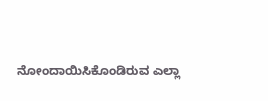ನೋಂದಾಯಿಸಿಕೊಂಡಿರುವ ಎಲ್ಲಾ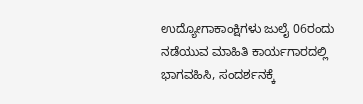ಉದ್ಯೋಗಾಕಾಂಕ್ಷಿಗಳು ಜುಲೈ 06ರಂದು ನಡೆಯುವ ಮಾಹಿತಿ ಕಾರ್ಯಗಾರದಲ್ಲಿ ಭಾಗವಹಿಸಿ, ಸಂದರ್ಶನಕ್ಕೆ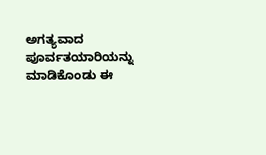ಅಗತ್ಯವಾದ ಪೂರ್ವತಯಾರಿಯನ್ನು ಮಾಡಿಕೊಂಡು ಈ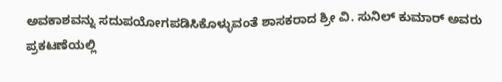ಅವಕಾಶವನ್ನು ಸದುಪಯೋಗಪಡಿಸಿಕೊಳ್ಳುವಂತೆ ಶಾಸಕರಾದ ಶ್ರೀ ವಿ. ಸುನಿಲ್ ಕುಮಾರ್ ಅವರು ಪ್ರಕಟಣೆಯಲ್ಲಿ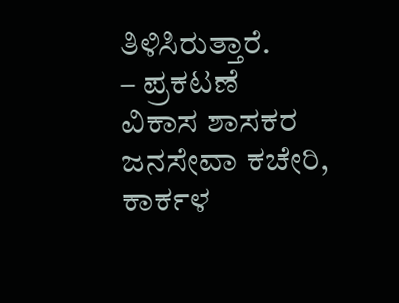ತಿಳಿಸಿರುತ್ತಾರೆ.
– ಪ್ರಕಟಣೆ
ವಿಕಾಸ ಶಾಸಕರ ಜನಸೇವಾ ಕಚೇರಿ, ಕಾರ್ಕಳ